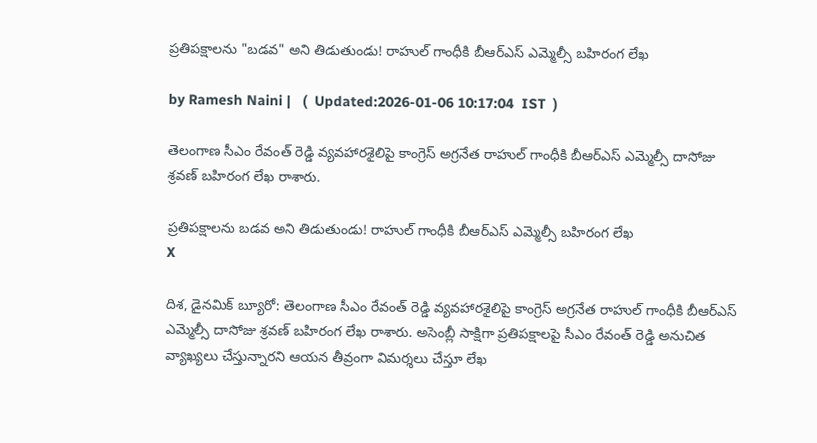ప్రతిపక్షాలను "బడవ" అని తిడుతుండు! రాహుల్ గాంధీకి బీఆర్ఎస్ ఎమ్మెల్సీ బహిరంగ లేఖ

by Ramesh Naini |   (  Updated:2026-01-06 10:17:04  IST  )

తెలంగాణ సీఎం రేవంత్ రెడ్డి వ్యవహారశైలిపై కాంగ్రెస్ అగ్రనేత రాహుల్ గాంధీకి బీఆర్ఎస్ ఎమ్మెల్సీ దాసోజు శ్రవణ్ బహిరంగ లేఖ రాశారు.

ప్రతిపక్షాలను బడవ అని తిడుతుండు! రాహుల్ గాంధీకి బీఆర్ఎస్ ఎమ్మెల్సీ బహిరంగ లేఖ
X

దిశ, డైనమిక్ బ్యూరో: తెలంగాణ సీఎం రేవంత్ రెడ్డి వ్యవహారశైలిపై కాంగ్రెస్ అగ్రనేత రాహుల్ గాంధీకి బీఆర్ఎస్ ఎమ్మెల్సీ దాసోజు శ్రవణ్ బహిరంగ లేఖ రాశారు. అసెంబ్లీ సాక్షిగా ప్రతిపక్షాలపై సీఎం రేవంత్ రెడ్డి అనుచిత వ్యాఖ్యలు చేస్తున్నారని ఆయన తీవ్రంగా విమర్శలు చేస్తూ లేఖ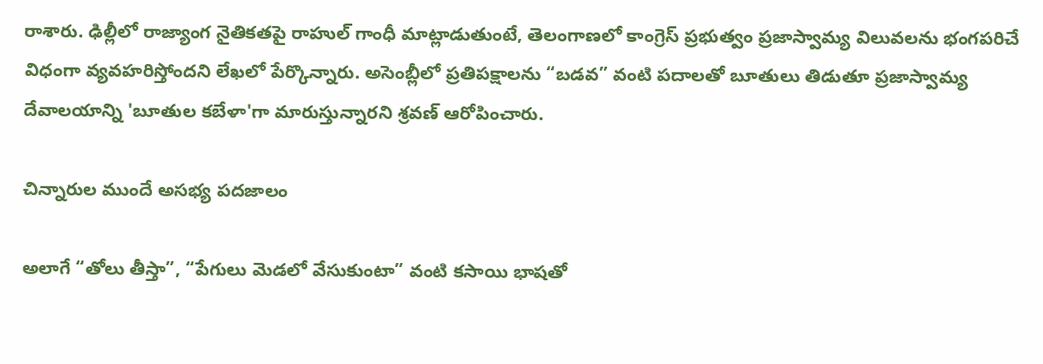రాశారు. ఢిల్లీలో రాజ్యాంగ నైతికతపై రాహుల్ గాంధీ మాట్లాడుతుంటే, తెలంగాణలో కాంగ్రెస్ ప్రభుత్వం ప్రజాస్వామ్య విలువలను భంగపరిచే విధంగా వ్యవహరిస్తోందని లేఖలో పేర్కొన్నారు. అసెంబ్లీలో ప్రతిపక్షాలను “బడవ” వంటి పదాలతో బూతులు తిడుతూ ప్రజాస్వామ్య దేవాలయాన్ని 'బూతుల కబేళా'గా మారుస్తున్నారని శ్రవణ్ ఆరోపించారు.

చిన్నారుల ముందే అసభ్య పదజాలం

అలాగే “తోలు తీస్తా”, “పేగులు మెడలో వేసుకుంటా” వంటి కసాయి భాషతో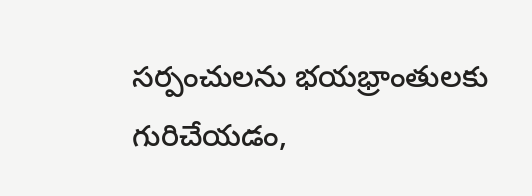సర్పంచులను భయభ్రాంతులకు గురిచేయడం,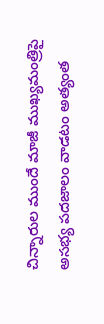చిన్నారుల ముందే మాజీ ముఖ్యమంత్రిపై అసభ్య పదజాలం వాడటం అత్యంత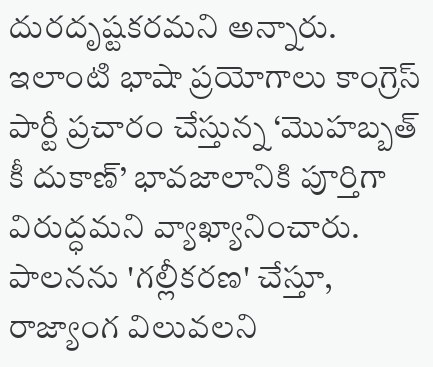దురదృష్టకరమని అన్నారు. ఇలాంటి భాషా ప్రయోగాలు కాంగ్రెస్ పార్టీ ప్రచారం చేస్తున్న ‘మొహబ్బత్ కీ దుకాణ్’ భావజాలానికి పూర్తిగా విరుద్ధమని వ్యాఖ్యానించారు. పాలనను 'గల్లీకరణ' చేస్తూ, రాజ్యాంగ విలువలని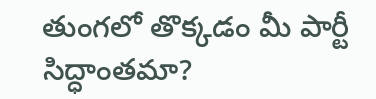తుంగలో తొక్కడం మీ పార్టీ సిద్ధాంతమా?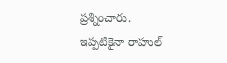ప్రశ్నించారు. ఇప్పటికైనా రాహుల్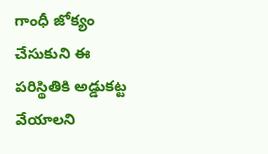గాంధీ జోక్యం చేసుకుని ఈ పరిస్థితికి అడ్డుకట్ట వేయాలని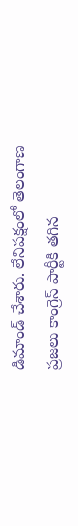డిమాండ్ చేశారు. లేనిపక్షంలో తెలంగాణ ప్రజలు కాంగ్రెస్ పార్టీకి తగిన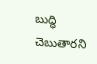బుద్ధి చెబుతారని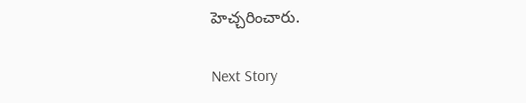హెచ్చరించారు.

Next Story